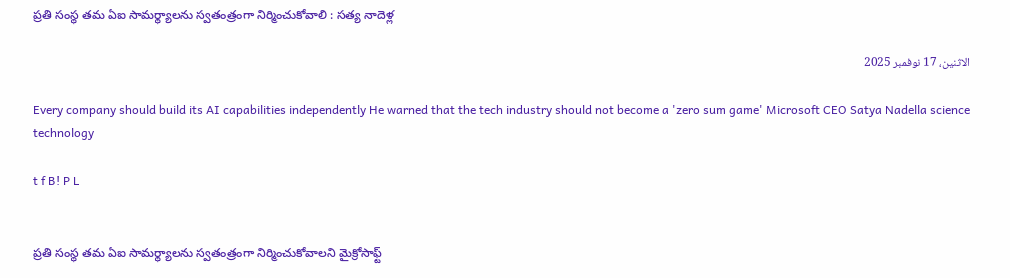ప్రతి సంస్థ తమ ఏఐ సామర్థ్యాలను స్వతంత్రంగా నిర్మించుకోవాలి : సత్య నాదెళ్ల

الاثنين، 17 نوفمبر 2025

Every company should build its AI capabilities independently He warned that the tech industry should not become a 'zero sum game' Microsoft CEO Satya Nadella science technology

t f B! P L


ప్రతి సంస్థ తమ ఏఐ సామర్థ్యాలను స్వతంత్రంగా నిర్మించుకోవాలని మైక్రోసాఫ్ట్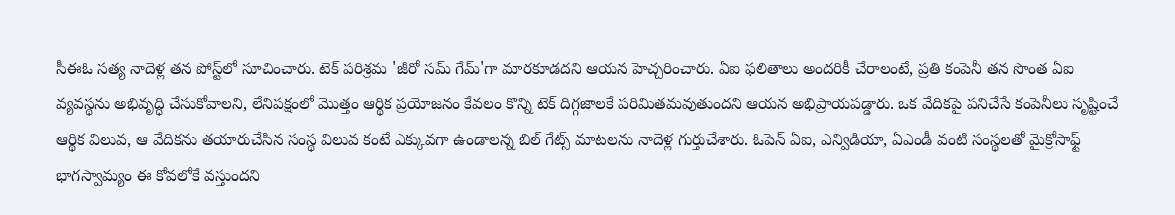సీఈఓ సత్య నాదెళ్ల తన పోస్ట్‌లో సూచించారు. టెక్ పరిశ్రమ 'జీరో సమ్ గేమ్'గా మారకూడదని ఆయన హెచ్చరించారు. ఏఐ ఫలితాలు అందరికీ చేరాలంటే, ప్రతి కంపెనీ తన సొంత ఏఐ వ్యవస్థను అభివృద్ధి చేసుకోవాలని, లేనిపక్షంలో మొత్తం ఆర్థిక ప్రయోజనం కేవలం కొన్ని టెక్ దిగ్గజాలకే పరిమితమవుతుందని ఆయన అభిప్రాయపడ్డారు. ఒక వేదికపై పనిచేసే కంపెనీలు సృష్టించే ఆర్థిక విలువ, ఆ వేదికను తయారుచేసిన సంస్థ విలువ కంటే ఎక్కువగా ఉండాలన్న బిల్ గేట్స్ మాటలను నాదెళ్ల గుర్తుచేశారు. ఓపెన్‌ ఏఐ, ఎన్విడియా, ఏఎండీ వంటి సంస్థలతో మైక్రోసాఫ్ట్ భాగస్వామ్యం ఈ కోవలోకే వస్తుందని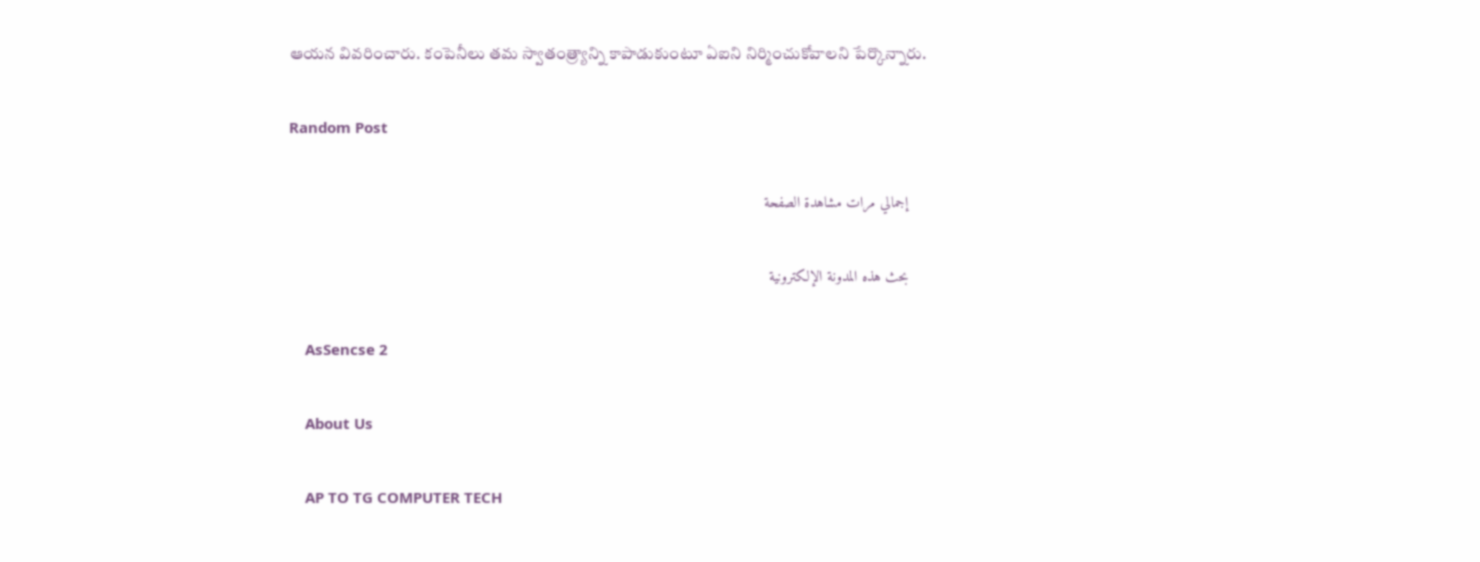ఆయన వివరించారు. కంపెనీలు తమ స్వాతంత్ర్యాన్ని కాపాడుకుంటూ ఏఐని నిర్మించుకోవాలని పేర్కొన్నారు.

Random Post

    إجمالي مرات مشاهدة الصفحة

    بحث هذه المدونة الإلكترونية

    AsSencse 2

    About Us

    AP TO TG COMPUTER TECH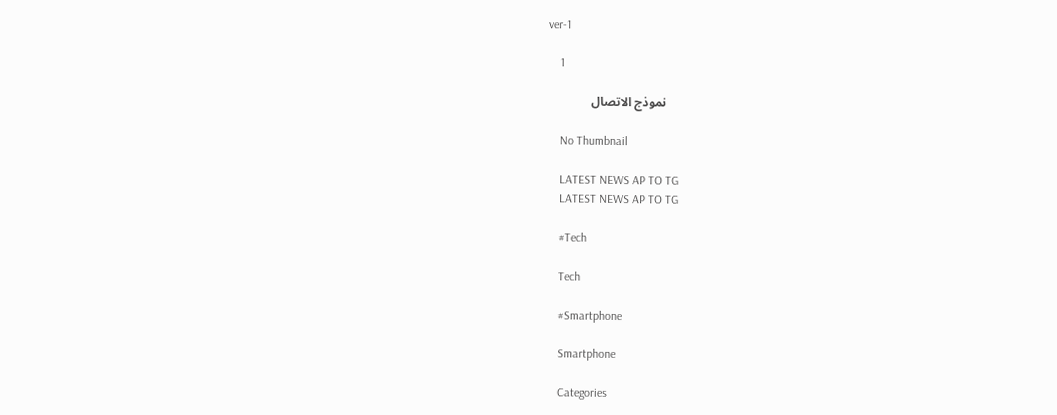ver-1

    1

    نموذج الاتصال

    No Thumbnail

    LATEST NEWS AP TO TG
    LATEST NEWS AP TO TG

    #Tech

    Tech

    #Smartphone

    Smartphone

    Categories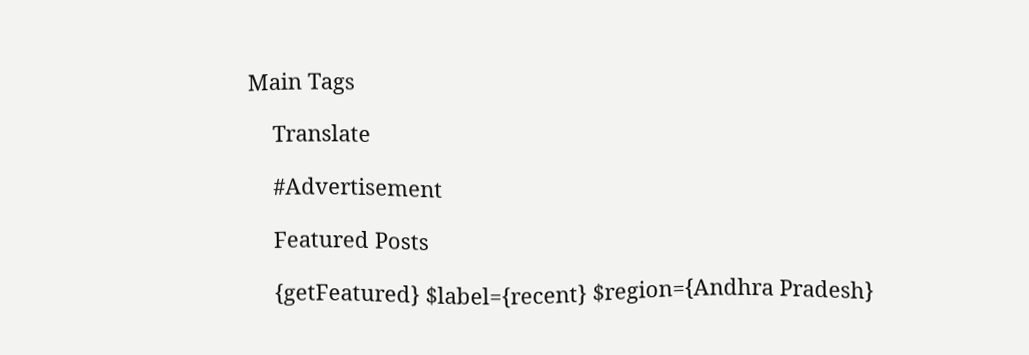Main Tags

    Translate

    #Advertisement

    Featured Posts

    {getFeatured} $label={recent} $region={Andhra Pradesh}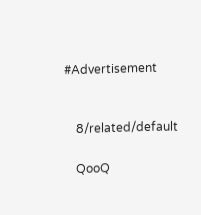#Advertisement


    8/related/default

    QooQ